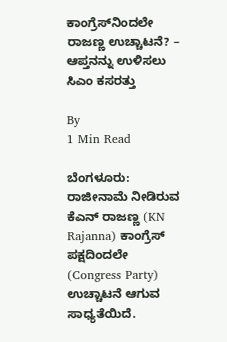ಕಾಂಗ್ರೆಸ್‌ನಿಂದಲೇ ರಾಜಣ್ಣ ಉಚ್ಚಾಟನೆ? – ಆಪ್ತನನ್ನು ಉಳಿಸಲು ಸಿಎಂ ಕಸರತ್ತು

By
1 Min Read

ಬೆಂಗಳೂರು: ರಾಜೀನಾಮೆ ನೀಡಿರುವ ಕೆಎನ್‌ ರಾಜಣ್ಣ (KN Rajanna) ಕಾಂಗ್ರೆಸ್‌ ಪಕ್ಷದಿಂದಲೇ (Congress Party) ಉಚ್ಚಾಟನೆ ಆಗುವ ಸಾಧ್ಯತೆಯಿದೆ.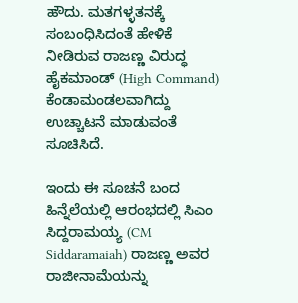ಹೌದು. ಮತಗಳ್ಳತನಕ್ಕೆ ಸಂಬಂಧಿಸಿದಂತೆ ಹೇಳಿಕೆ ನೀಡಿರುವ ರಾಜಣ್ಣ ವಿರುದ್ಧ ಹೈಕಮಾಂಡ್‌ (High Command) ಕೆಂಡಾಮಂಡಲವಾಗಿದ್ದು ಉಚ್ಚಾಟನೆ ಮಾಡುವಂತೆ ಸೂಚಿಸಿದೆ.

ಇಂದು ಈ ಸೂಚನೆ ಬಂದ ಹಿನ್ನೆಲೆಯಲ್ಲಿ ಆರಂಭದಲ್ಲಿ ಸಿಎಂ ಸಿದ್ದರಾಮಯ್ಯ (CM Siddaramaiah) ರಾಜಣ್ಣ ಅವರ ರಾಜೀನಾಮೆಯನ್ನು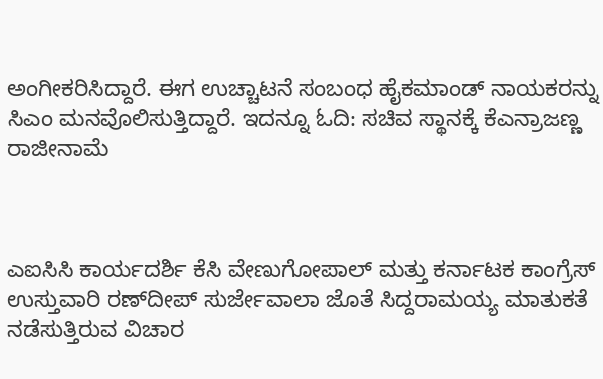ಅಂಗೀಕರಿಸಿದ್ದಾರೆ. ಈಗ ಉಚ್ಚಾಟನೆ ಸಂಬಂಧ ಹೈಕಮಾಂಡ್‌ ನಾಯಕರನ್ನು ಸಿಎಂ ಮನವೊಲಿಸುತ್ತಿದ್ದಾರೆ. ಇದನ್ನೂ ಓದಿ: ಸಚಿವ ಸ್ಥಾನಕ್ಕೆ ಕೆಎನ್ರಾಜಣ್ಣ ರಾಜೀನಾಮೆ



ಎಐಸಿಸಿ ಕಾರ್ಯದರ್ಶಿ ಕೆಸಿ ವೇಣುಗೋಪಾಲ್‌ ಮತ್ತು ಕರ್ನಾಟಕ ಕಾಂಗ್ರೆಸ್‌ ಉಸ್ತುವಾರಿ ರಣ್‌ದೀಪ್‌ ಸುರ್ಜೇವಾಲಾ ಜೊತೆ ಸಿದ್ದರಾಮಯ್ಯ ಮಾತುಕತೆ ನಡೆಸುತ್ತಿರುವ ವಿಚಾರ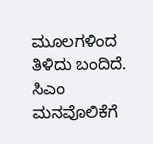ಮೂಲಗಳಿಂದ ತಿಳಿದು ಬಂದಿದೆ. ಸಿಎಂ ಮನವೊಲಿಕೆಗೆ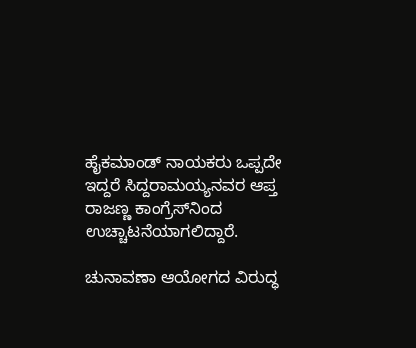ಹೈಕಮಾಂಡ್‌ ನಾಯಕರು ಒಪ್ಪದೇ ಇದ್ದರೆ ಸಿದ್ದರಾಮಯ್ಯನವರ ಆಪ್ತ ರಾಜಣ್ಣ ಕಾಂಗ್ರೆಸ್‌ನಿಂದ ಉಚ್ಚಾಟನೆಯಾಗಲಿದ್ದಾರೆ.

ಚುನಾವಣಾ ಆಯೋಗದ ವಿರುದ್ಧ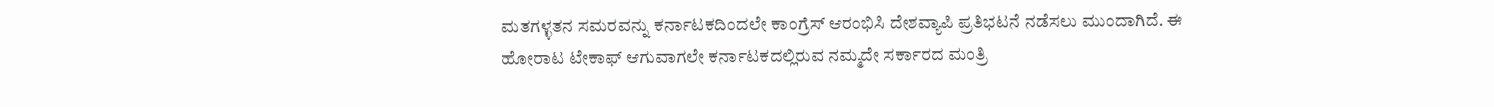ಮತಗಳ್ಳತನ ಸಮರವನ್ನು ಕರ್ನಾಟಕದಿಂದಲೇ ಕಾಂಗ್ರೆಸ್‌ ಆರಂಭಿಸಿ ದೇಶವ್ಯಾಪಿ ಪ್ರತಿಭಟನೆ ನಡೆಸಲು ಮುಂದಾಗಿದೆ. ಈ ಹೋರಾಟ ಟೇಕಾಫ್‌ ಆಗುವಾಗಲೇ ಕರ್ನಾಟಕದಲ್ಲಿರುವ ನಮ್ಮದೇ ಸರ್ಕಾರದ ಮಂತ್ರಿ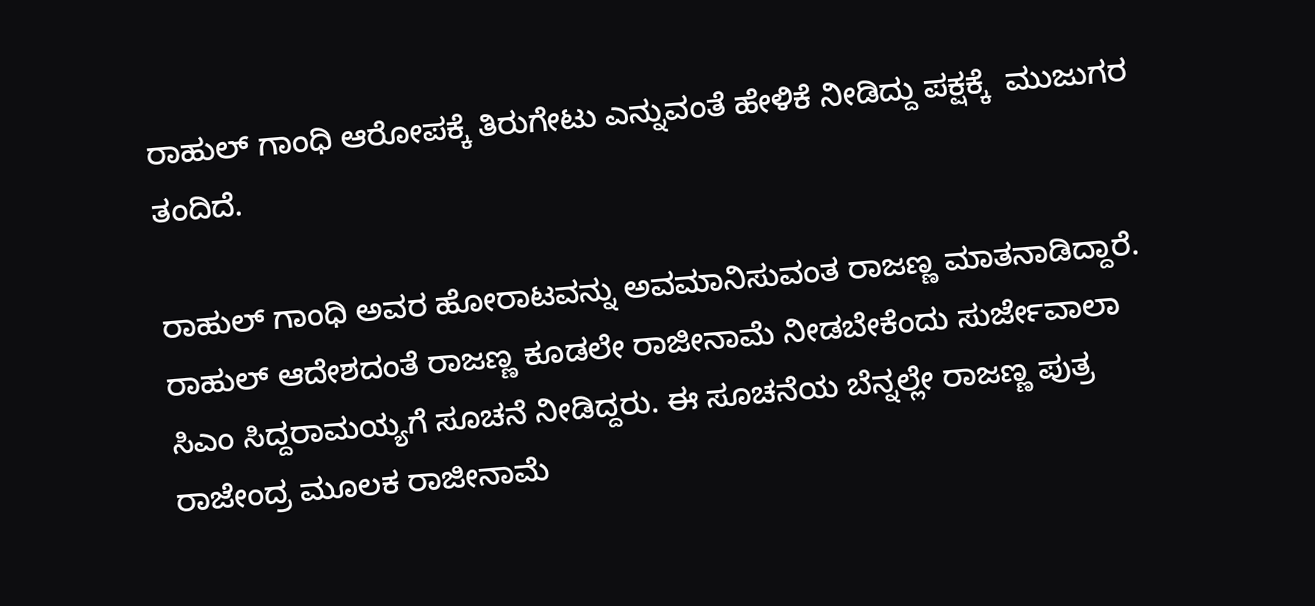ರಾಹುಲ್‌ ಗಾಂಧಿ ಆರೋಪಕ್ಕೆ ತಿರುಗೇಟು ಎನ್ನುವಂತೆ ಹೇಳಿಕೆ ನೀಡಿದ್ದು ಪಕ್ಷಕ್ಕೆ  ಮುಜುಗರ ತಂದಿದೆ.

ರಾಹುಲ್ ಗಾಂಧಿ ಅವರ ಹೋರಾಟವನ್ನು ಅವಮಾನಿಸುವಂತ ರಾಜಣ್ಣ ಮಾತನಾಡಿದ್ದಾರೆ. ರಾಹುಲ್‌ ಆದೇಶದಂತೆ ರಾಜಣ್ಣ ಕೂಡಲೇ ರಾಜೀನಾಮೆ ನೀಡಬೇಕೆಂದು ಸುರ್ಜೇವಾಲಾ ಸಿಎಂ ಸಿದ್ದರಾಮಯ್ಯಗೆ ಸೂಚನೆ ನೀಡಿದ್ದರು. ಈ ಸೂಚನೆಯ ಬೆನ್ನಲ್ಲೇ ರಾಜಣ್ಣ ಪುತ್ರ ರಾಜೇಂದ್ರ ಮೂಲಕ ರಾಜೀನಾಮೆ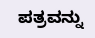ಪತ್ರವನ್ನು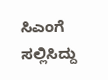ಸಿಎಂಗೆ ಸಲ್ಲಿಸಿದ್ದು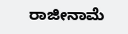ರಾಜೀನಾಮೆ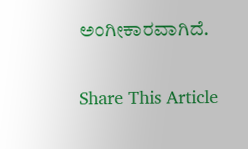ಅಂಗೀಕಾರವಾಗಿದೆ.

Share This Article